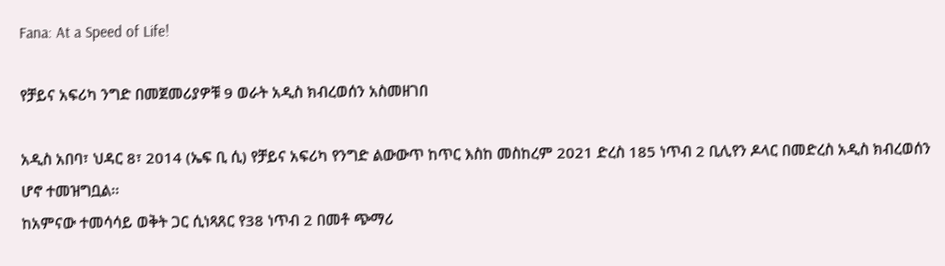Fana: At a Speed of Life!

የቻይና አፍሪካ ንግድ በመጀመሪያዎቹ 9 ወራት አዲስ ክብረወሰን አስመዘገበ

አዲስ አበባ፣ ህዳር 8፣ 2014 (ኤፍ ቢ ሲ) የቻይና አፍሪካ የንግድ ልውውጥ ከጥር እስከ መስከረም 2021 ድረስ 185 ነጥብ 2 ቢሊየን ዶላር በመድረስ አዲስ ክብረወሰን ሆኖ ተመዝግቧል፡፡
ከአምናው ተመሳሳይ ወቅት ጋር ሲነጻጸር የ38 ነጥብ 2 በመቶ ጭማሪ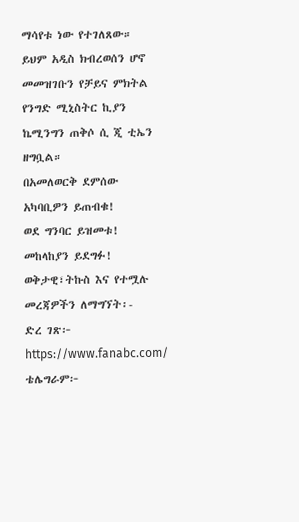ማሳየቱ ነው የተገለጸው።
ይህም አዲስ ክብረወሰን ሆኖ መመዝገቡን የቻይና ምክትል የንግድ ሚኒስትር ኪያን ኬሚንግን ጠቅሶ ሲ ጂ ቲኤን ዘግቧል።
በአመለወርቅ ደምሰው
አካባቢዎን ይጠብቁ!
ወደ ግንባር ይዝመቱ!
መከላከያን ይደግፉ!
ወቅታዊ፣ትኩስ እና የተሟሉ መረጃዎችን ለማግኘት፡-
ድረ ገጽ፦ https://www.fanabc.com/
ቴሌግራም፦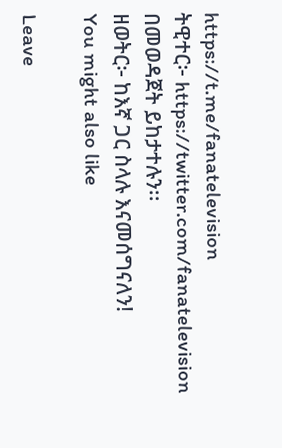https://t.me/fanatelevision
ትዊተር፦ https://twitter.com/fanatelevision በመወዳጀት ይከታተሉን፡፡
ዘወትር፦ ከእኛ ጋር ስላሉ እናመሰግናለን!
You might also like

Leave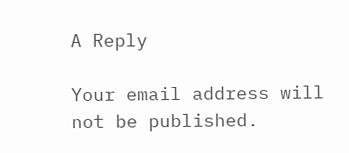A Reply

Your email address will not be published.